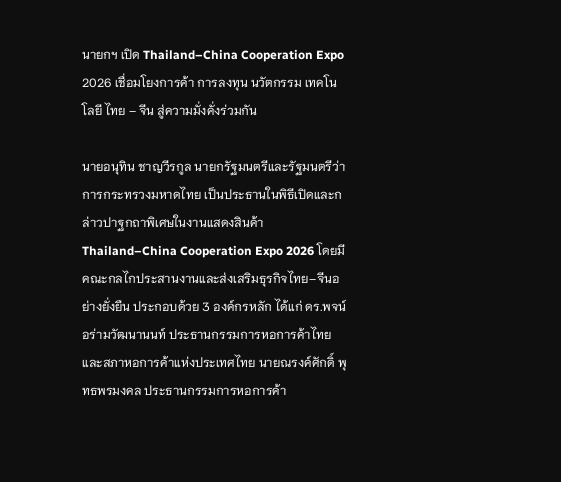นายกฯ เปิด Thailand–China Cooperation Expo 2026 เชื่อมโยงการค้า การลงทุน นวัตกรรม เทคโนโลยี ไทย – จีน สู่ความมั่งคั่งร่วมกัน

นายอนุทิน ชาญวีรกูล นายกรัฐมนตรีและรัฐมนตรีว่าการกระทรวงมหาดไทย เป็นประธานในพิธีเปิดและกล่าวปาฐกถาพิเศษในงานแสดงสินค้า Thailand–China Cooperation Expo 2026 โดยมีคณะกลไกประสานงานและส่งเสริมธุรกิจไทย–จีนอย่างยั่งยืน ประกอบด้วย 3 องค์กรหลัก ได้แก่ ดร.พจน์ อร่ามวัฒนานนท์ ประธานกรรมการหอการค้าไทยและสภาหอการค้าแห่งประเทศไทย นายณรงค์ศักดิ์ พุทธพรมงคล ประธานกรรมการหอการค้า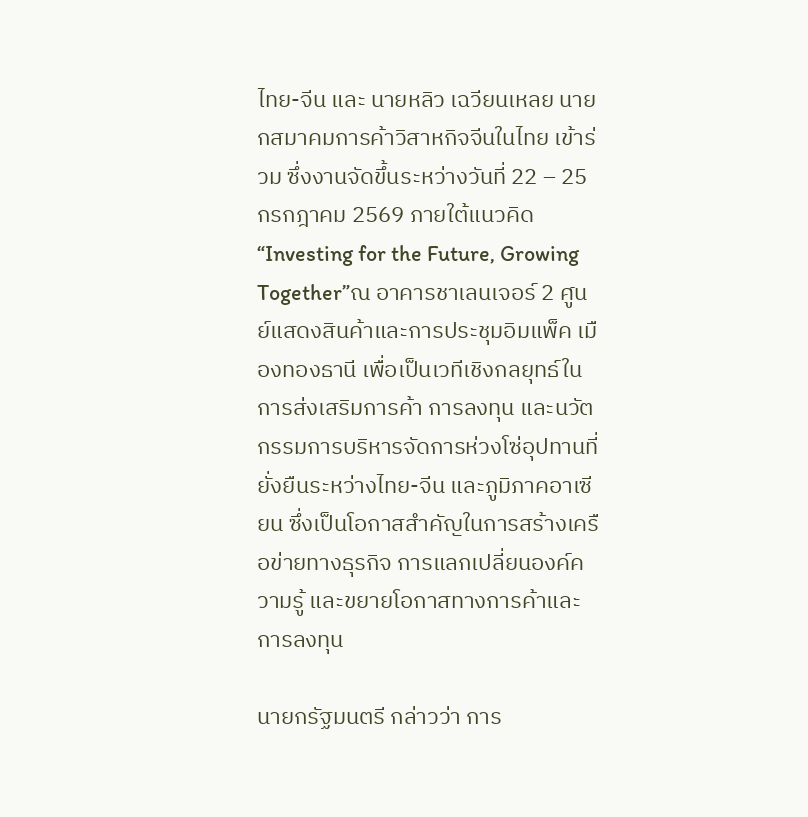ไทย-จีน และ นายหลิว เฉวียนเหลย นายกสมาคมการค้าวิสาหกิจจีนในไทย เข้าร่วม ซึ่งงานจัดขึ้นระหว่างวันที่ 22 – 25 กรกฎาคม 2569 ภายใต้แนวคิด “Investing for the Future, Growing Together”ณ อาคารชาเลนเจอร์ 2 ศูนย์แสดงสินค้าและการประชุมอิมแพ็ค เมืองทองธานี เพื่อเป็นเวทีเชิงกลยุทธ์ในการส่งเสริมการค้า การลงทุน และนวัตกรรมการบริหารจัดการห่วงโซ่อุปทานที่ยั่งยืนระหว่างไทย-จีน และภูมิภาคอาเซียน ซึ่งเป็นโอกาสสำคัญในการสร้างเครือข่ายทางธุรกิจ การแลกเปลี่ยนองค์ความรู้ และขยายโอกาสทางการค้าและการลงทุน

นายกรัฐมนตรี กล่าวว่า การ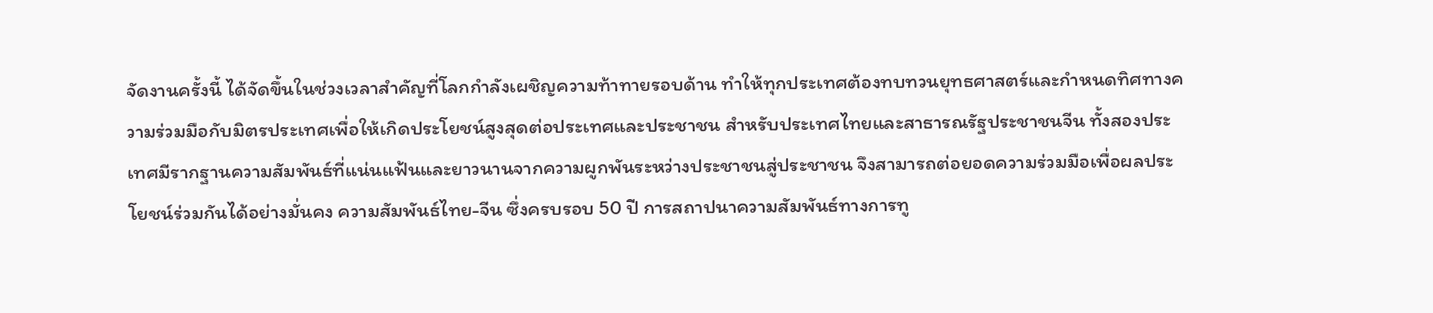จัดงานครั้งนี้ ได้จัดขึ้นในช่วงเวลาสำคัญที่โลกกำลังเผชิญความท้าทายรอบด้าน ทำให้ทุกประเทศต้องทบทวนยุทธศาสตร์และกำหนดทิศทางความร่วมมือกับมิตรประเทศเพื่อให้เกิดประโยชน์สูงสุดต่อประเทศและประชาชน สำหรับประเทศไทยและสาธารณรัฐประชาชนจีน ทั้งสองประเทศมีรากฐานความสัมพันธ์ที่แน่นแฟ้นและยาวนานจากความผูกพันระหว่างประชาชนสู่ประชาชน จึงสามารถต่อยอดความร่วมมือเพื่อผลประโยชน์ร่วมกันได้อย่างมั่นคง ความสัมพันธ์ไทย-จีน ซึ่งครบรอบ 50 ปี การสถาปนาความสัมพันธ์ทางการทู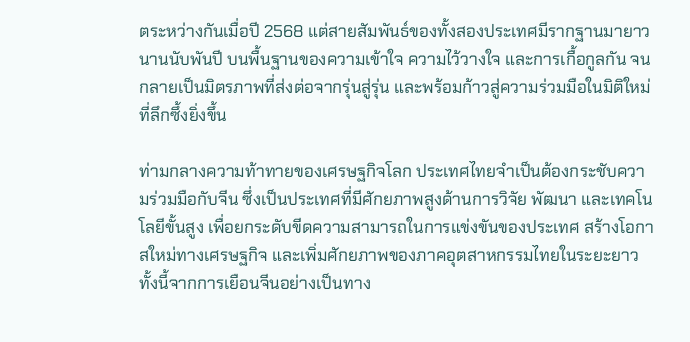ตระหว่างกันเมื่อปี 2568 แต่สายสัมพันธ์ของทั้งสองประเทศมีรากฐานมายาวนานนับพันปี บนพื้นฐานของความเข้าใจ ความไว้วางใจ และการเกื้อกูลกัน จนกลายเป็นมิตรภาพที่ส่งต่อจากรุ่นสู่รุ่น และพร้อมก้าวสู่ความร่วมมือในมิติใหม่ที่ลึกซึ้งยิ่งขึ้น

ท่ามกลางความท้าทายของเศรษฐกิจโลก ประเทศไทยจำเป็นต้องกระชับความร่วมมือกับจีน ซึ่งเป็นประเทศที่มีศักยภาพสูงด้านการวิจัย พัฒนา และเทคโนโลยีขั้นสูง เพื่อยกระดับขีดความสามารถในการแข่งขันของประเทศ สร้างโอกาสใหม่ทางเศรษฐกิจ และเพิ่มศักยภาพของภาคอุตสาหกรรมไทยในระยะยาว ทั้งนี้จากการเยือนจีนอย่างเป็นทาง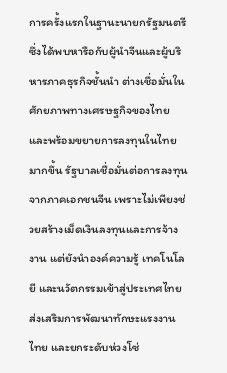การครั้งแรกในฐานะนายกรัฐมนตรี ซึ่งได้พบหารือกับผู้นำจีนและผู้บริหารภาคธุรกิจชั้นนำ ต่างเชื่อมั่นในศักยภาพทางเศรษฐกิจของไทย และพร้อมขยายการลงทุนในไทยมากขึ้น รัฐบาลเชื่อมั่นต่อการลงทุนจากภาคเอกชนจีน เพราะไม่เพียงช่วยสร้างเม็ดเงินลงทุนและการจ้างงาน แต่ยังนำองค์ความรู้ เทคโนโลยี และนวัตกรรมเข้าสู่ประเทศไทย ส่งเสริมการพัฒนาทักษะแรงงานไทย และยกระดับห่วงโซ่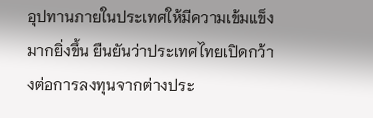อุปทานภายในประเทศให้มีความเข้มแข็งมากยิ่งขึ้น ยืนยันว่าประเทศไทยเปิดกว้างต่อการลงทุนจากต่างประ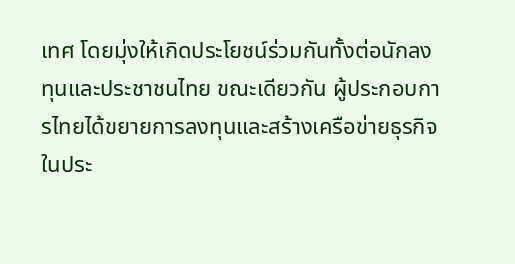เทศ โดยมุ่งให้เกิดประโยชน์ร่วมกันทั้งต่อนักลงทุนและประชาชนไทย ขณะเดียวกัน ผู้ประกอบการไทยได้ขยายการลงทุนและสร้างเครือข่ายธุรกิจในประ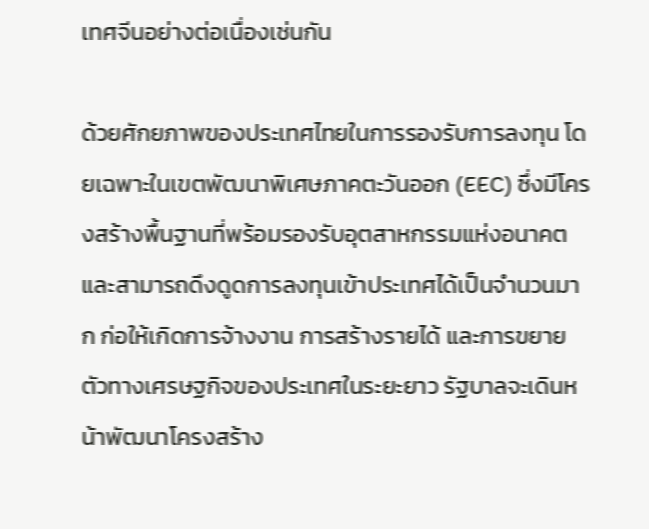เทศจีนอย่างต่อเนื่องเช่นกัน

ด้วยศักยภาพของประเทศไทยในการรองรับการลงทุน โดยเฉพาะในเขตพัฒนาพิเศษภาคตะวันออก (EEC) ซึ่งมีโครงสร้างพื้นฐานที่พร้อมรองรับอุตสาหกรรมแห่งอนาคต และสามารถดึงดูดการลงทุนเข้าประเทศได้เป็นจำนวนมาก ก่อให้เกิดการจ้างงาน การสร้างรายได้ และการขยายตัวทางเศรษฐกิจของประเทศในระยะยาว รัฐบาลจะเดินหน้าพัฒนาโครงสร้าง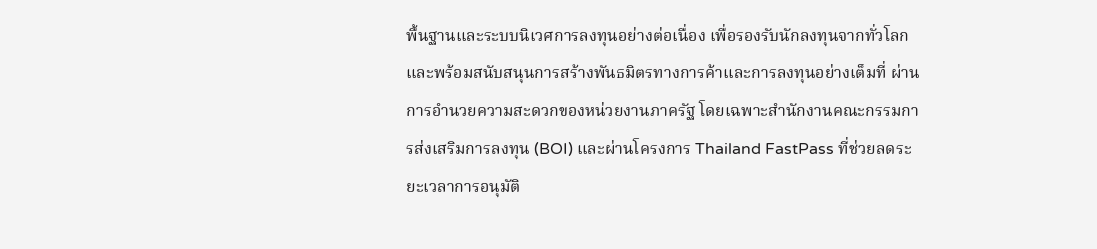พื้นฐานและระบบนิเวศการลงทุนอย่างต่อเนื่อง เพื่อรองรับนักลงทุนจากทั่วโลก และพร้อมสนับสนุนการสร้างพันธมิตรทางการค้าและการลงทุนอย่างเต็มที่ ผ่านการอำนวยความสะดวกของหน่วยงานภาครัฐ โดยเฉพาะสำนักงานคณะกรรมการส่งเสริมการลงทุน (BOI) และผ่านโครงการ Thailand FastPass ที่ช่วยลดระยะเวลาการอนุมัติ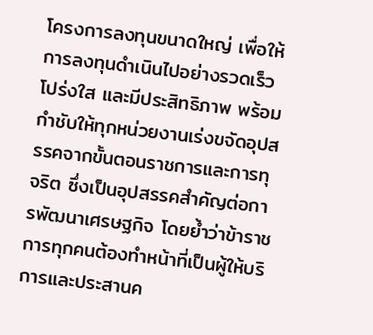โครงการลงทุนขนาดใหญ่ เพื่อให้การลงทุนดำเนินไปอย่างรวดเร็ว โปร่งใส และมีประสิทธิภาพ พร้อมกำชับให้ทุกหน่วยงานเร่งขจัดอุปสรรคจากขั้นตอนราชการและการทุจริต ซึ่งเป็นอุปสรรคสำคัญต่อการพัฒนาเศรษฐกิจ โดยย้ำว่าข้าราชการทุกคนต้องทำหน้าที่เป็นผู้ให้บริการและประสานค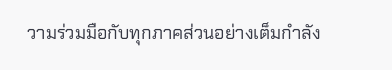วามร่วมมือกับทุกภาคส่วนอย่างเต็มกำลัง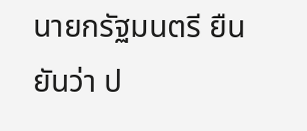นายกรัฐมนตรี ยืนยันว่า ป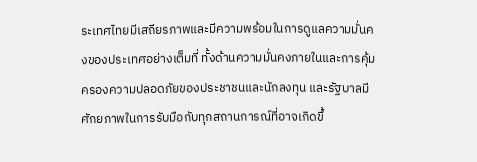ระเทศไทยมีเสถียรภาพและมีความพร้อมในการดูแลความมั่นคงของประเทศอย่างเต็มที่ ทั้งด้านความมั่นคงภายในและการคุ้มครองความปลอดภัยของประชาชนและนักลงทุน และรัฐบาลมีศักยภาพในการรับมือกับทุกสถานการณ์ที่อาจเกิดขึ้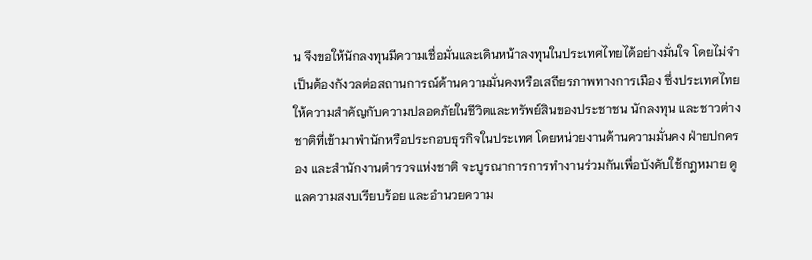น จึงขอให้นักลงทุนมีความเชื่อมั่นและเดินหน้าลงทุนในประเทศไทยได้อย่างมั่นใจ โดยไม่จำเป็นต้องกังวลต่อสถานการณ์ด้านความมั่นคงหรือเสถียรภาพทางการเมือง ซึ่งประเทศไทยให้ความสำคัญกับความปลอดภัยในชีวิตและทรัพย์สินของประชาชน นักลงทุน และชาวต่างชาติที่เข้ามาพำนักหรือประกอบธุรกิจในประเทศ โดยหน่วยงานด้านความมั่นคง ฝ่ายปกครอง และสำนักงานตำรวจแห่งชาติ จะบูรณาการการทำงานร่วมกันเพื่อบังคับใช้กฎหมาย ดูแลความสงบเรียบร้อย และอำนวยความ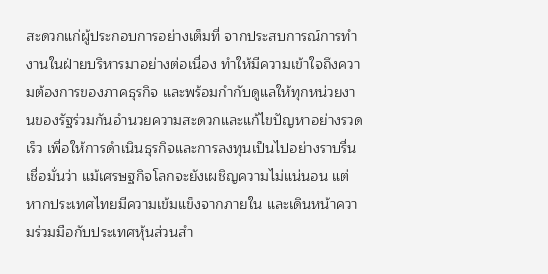สะดวกแก่ผู้ประกอบการอย่างเต็มที่ จากประสบการณ์การทำงานในฝ่ายบริหารมาอย่างต่อเนื่อง ทำให้มีความเข้าใจถึงความต้องการของภาคธุรกิจ และพร้อมกำกับดูแลให้ทุกหน่วยงานของรัฐร่วมกันอำนวยความสะดวกและแก้ไขปัญหาอย่างรวดเร็ว เพื่อให้การดำเนินธุรกิจและการลงทุนเป็นไปอย่างราบรื่น เชื่อมั่นว่า แม้เศรษฐกิจโลกจะยังเผชิญความไม่แน่นอน แต่หากประเทศไทยมีความเข้มแข็งจากภายใน และเดินหน้าความร่วมมือกับประเทศหุ้นส่วนสำ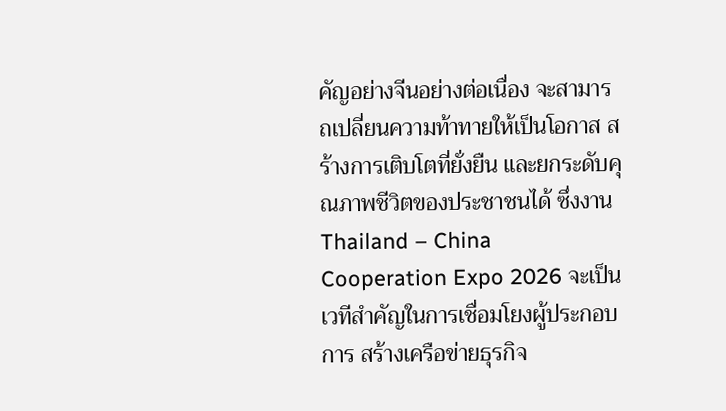คัญอย่างจีนอย่างต่อเนื่อง จะสามารถเปลี่ยนความท้าทายให้เป็นโอกาส สร้างการเติบโตที่ยั่งยืน และยกระดับคุณภาพชีวิตของประชาชนได้ ซึ่งงาน Thailand – China Cooperation Expo 2026 จะเป็นเวทีสำคัญในการเชื่อมโยงผู้ประกอบการ สร้างเครือข่ายธุรกิจ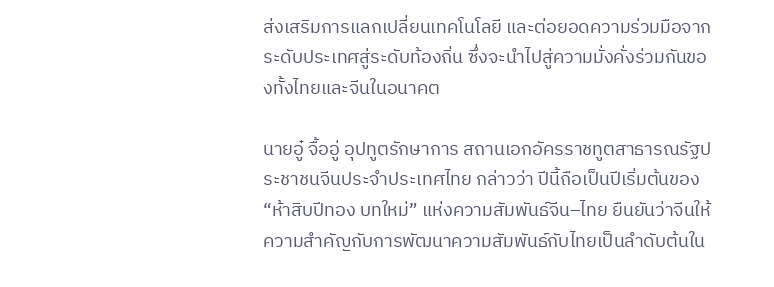ส่งเสริมการแลกเปลี่ยนเทคโนโลยี และต่อยอดความร่วมมือจากระดับประเทศสู่ระดับท้องถิ่น ซึ่งจะนำไปสู่ความมั่งคั่งร่วมกันของทั้งไทยและจีนในอนาคต

นายอู๋ จื้ออู่ อุปทูตรักษาการ สถานเอกอัครราชทูตสาธารณรัฐประชาชนจีนประจำประเทศไทย กล่าวว่า ปีนี้ถือเป็นปีเริ่มต้นของ “ห้าสิบปีทอง บทใหม่” แห่งความสัมพันธ์จีน–ไทย ยืนยันว่าจีนให้ความสำคัญกับการพัฒนาความสัมพันธ์กับไทยเป็นลำดับต้นใน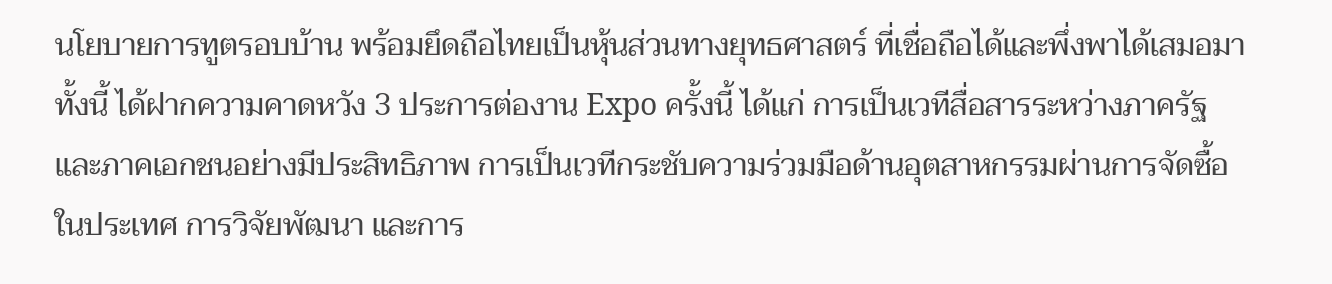นโยบายการทูตรอบบ้าน พร้อมยึดถือไทยเป็นหุ้นส่วนทางยุทธศาสตร์ ที่เชื่อถือได้และพึ่งพาได้เสมอมา ทั้งนี้ ได้ฝากความคาดหวัง 3 ประการต่องาน Expo ครั้งนี้ ได้แก่ การเป็นเวทีสื่อสารระหว่างภาครัฐและภาคเอกชนอย่างมีประสิทธิภาพ การเป็นเวทีกระชับความร่วมมือด้านอุตสาหกรรมผ่านการจัดซื้อในประเทศ การวิจัยพัฒนา และการ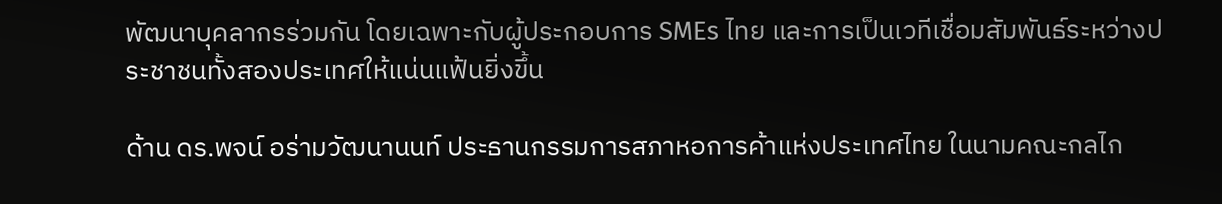พัฒนาบุคลากรร่วมกัน โดยเฉพาะกับผู้ประกอบการ SMEs ไทย และการเป็นเวทีเชื่อมสัมพันธ์ระหว่างประชาชนทั้งสองประเทศให้แน่นแฟ้นยิ่งขึ้น

ด้าน ดร.พจน์ อร่ามวัฒนานนท์ ประธานกรรมการสภาหอการค้าแห่งประเทศไทย ในนามคณะกลไก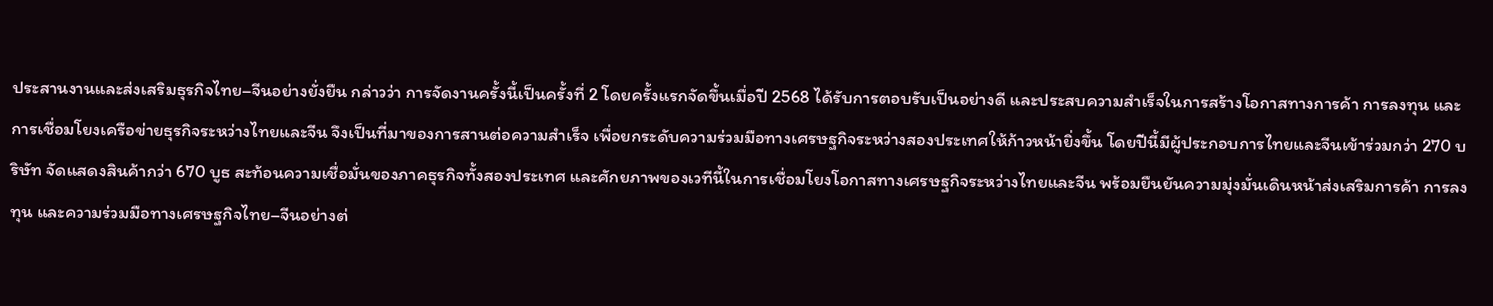ประสานงานและส่งเสริมธุรกิจไทย–จีนอย่างยั่งยืน กล่าวว่า การจัดงานครั้งนี้เป็นครั้งที่ 2 โดยครั้งแรกจัดขึ้นเมื่อปี 2568 ได้รับการตอบรับเป็นอย่างดี และประสบความสำเร็จในการสร้างโอกาสทางการค้า การลงทุน และการเชื่อมโยงเครือข่ายธุรกิจระหว่างไทยและจีน จึงเป็นที่มาของการสานต่อความสำเร็จ เพื่อยกระดับความร่วมมือทางเศรษฐกิจระหว่างสองประเทศให้ก้าวหน้ายิ่งขึ้น โดยปีนี้มีผู้ประกอบการไทยและจีนเข้าร่วมกว่า 270 บริษัท จัดแสดงสินค้ากว่า 670 บูธ สะท้อนความเชื่อมั่นของภาคธุรกิจทั้งสองประเทศ และศักยภาพของเวทีนี้ในการเชื่อมโยงโอกาสทางเศรษฐกิจระหว่างไทยและจีน พร้อมยืนยันความมุ่งมั่นเดินหน้าส่งเสริมการค้า การลงทุน และความร่วมมือทางเศรษฐกิจไทย–จีนอย่างต่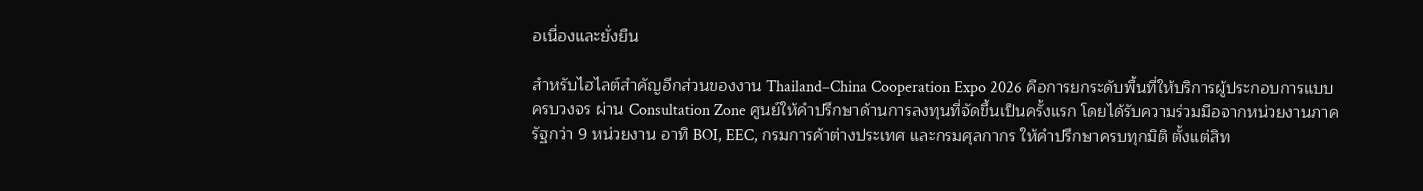อเนื่องและยั่งยืน

สำหรับไฮไลต์สำคัญอีกส่วนของงาน Thailand–China Cooperation Expo 2026 คือการยกระดับพื้นที่ให้บริการผู้ประกอบการแบบครบวงจร ผ่าน Consultation Zone ศูนย์ให้คำปรึกษาด้านการลงทุนที่จัดขึ้นเป็นครั้งแรก โดยได้รับความร่วมมือจากหน่วยงานภาครัฐกว่า 9 หน่วยงาน อาทิ BOI, EEC, กรมการค้าต่างประเทศ และกรมศุลกากร ให้คำปรึกษาครบทุกมิติ ตั้งแต่สิท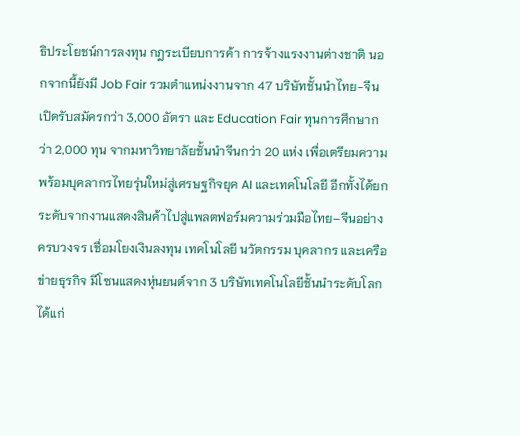ธิประโยชน์การลงทุน กฎระเบียบการค้า การจ้างแรงงานต่างชาติ นอกจากนี้ยังมี Job Fair รวมตำแหน่งงานจาก 47 บริษัทชั้นนำไทย-จีน เปิดรับสมัครกว่า 3,000 อัตรา และ Education Fair ทุนการศึกษากว่า 2,000 ทุน จากมหาวิทยาลัยชั้นนำจีนกว่า 20 แห่ง เพื่อเตรียมความพร้อมบุคลากรไทยรุ่นใหม่สู่เศรษฐกิจยุค AI และเทคโนโลยี อีกทั้งได้ยกระดับจากงานแสดงสินค้าไปสู่แพลตฟอร์มความร่วมมือไทย–จีนอย่างครบวงจร เชื่อมโยงเงินลงทุน เทคโนโลยี นวัตกรรม บุคลากร และเครือข่ายธุรกิจ มีโซนแสดงหุ่นยนต์จาก 3 บริษัทเทคโนโลยีชั้นนำระดับโลก ได้แก่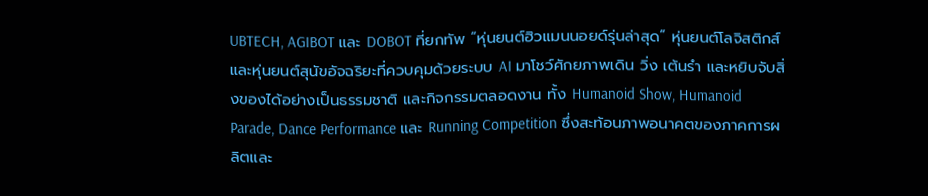UBTECH, AGIBOT และ DOBOT ที่ยกทัพ “หุ่นยนต์ฮิวแมนนอยด์รุ่นล่าสุด” หุ่นยนต์โลจิสติกส์ และหุ่นยนต์สุนัขอัจฉริยะที่ควบคุมด้วยระบบ AI มาโชว์ศักยภาพเดิน วิ่ง เต้นรำ และหยิบจับสิ่งของได้อย่างเป็นธรรมชาติ และกิจกรรมตลอดงาน ทั้ง Humanoid Show, Humanoid Parade, Dance Performance และ Running Competition ซึ่งสะท้อนภาพอนาคตของภาคการผลิตและ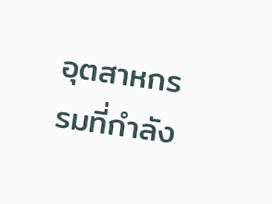อุตสาหกรรมที่กำลัง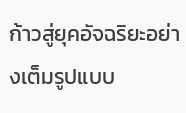ก้าวสู่ยุคอัจฉริยะอย่างเต็มรูปแบบ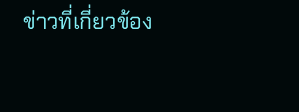ข่าวที่เกี่ยวข้อง